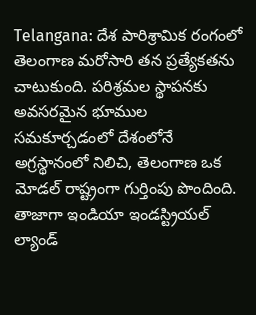Telangana: దేశ పారిశ్రామిక రంగంలో తెలంగాణ మరోసారి తన ప్రత్యేకతను చాటుకుంది. పరిశ్రమల స్థాపనకు అవసరమైన భూముల సమకూర్చడంలో దేశంలోనే అగ్రస్థానంలో నిలిచి, తెలంగాణ ఒక మోడల్ రాష్ట్రంగా గుర్తింపు పొందింది. తాజాగా ఇండియా ఇండస్ట్రియల్ ల్యాండ్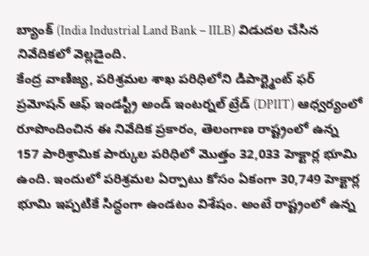బ్యాంక్ (India Industrial Land Bank – IILB) విడుదల చేసిన నివేదికలో వెల్లడైంది.
కేంద్ర వాణిజ్య, పరిశ్రమల శాఖ పరిధిలోని డిపార్ట్మెంట్ ఫర్ ప్రమోషన్ ఆఫ్ ఇండస్ట్రీ అండ్ ఇంటర్నల్ ట్రేడ్ (DPIIT) ఆధ్వర్యంలో రూపొందించిన ఈ నివేదిక ప్రకారం, తెలంగాణ రాష్ట్రంలో ఉన్న 157 పారిశ్రామిక పార్కుల పరిధిలో మొత్తం 32,033 హెక్టార్ల భూమి ఉంది. ఇందులో పరిశ్రమల ఏర్పాటు కోసం ఏకంగా 30,749 హెక్టార్ల భూమి ఇప్పటికే సిద్ధంగా ఉండటం విశేషం. అంటే రాష్ట్రంలో ఉన్న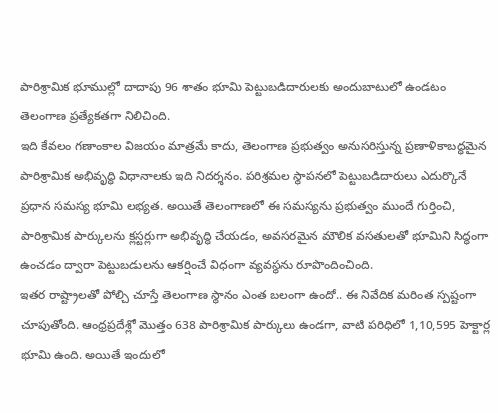పారిశ్రామిక భూముల్లో దాదాపు 96 శాతం భూమి పెట్టుబడిదారులకు అందుబాటులో ఉండటం తెలంగాణ ప్రత్యేకతగా నిలిచింది.
ఇది కేవలం గణాంకాల విజయం మాత్రమే కాదు, తెలంగాణ ప్రభుత్వం అనుసరిస్తున్న ప్రణాళికాబద్ధమైన పారిశ్రామిక అభివృద్ధి విధానాలకు ఇది నిదర్శనం. పరిశ్రమల స్థాపనలో పెట్టుబడిదారులు ఎదుర్కొనే ప్రధాన సమస్య భూమి లభ్యత. అయితే తెలంగాణలో ఈ సమస్యను ప్రభుత్వం ముందే గుర్తించి, పారిశ్రామిక పార్కులను క్లస్టర్లుగా అభివృద్ధి చేయడం, అవసరమైన మౌలిక వసతులతో భూమిని సిద్ధంగా ఉంచడం ద్వారా పెట్టుబడులను ఆకర్షించే విధంగా వ్యవస్థను రూపొందించింది.
ఇతర రాష్ట్రాలతో పోల్చి చూస్తే తెలంగాణ స్థానం ఎంత బలంగా ఉందో.. ఈ నివేదిక మరింత స్పష్టంగా చూపుతోంది. ఆంధ్రప్రదేశ్లో మొత్తం 638 పారిశ్రామిక పార్కులు ఉండగా, వాటి పరిధిలో 1,10,595 హెక్టార్ల భూమి ఉంది. అయితే ఇందులో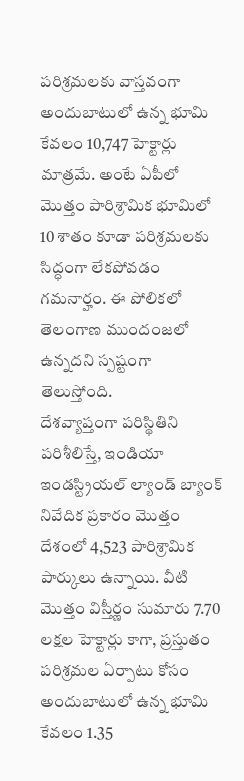పరిశ్రమలకు వాస్తవంగా అందుబాటులో ఉన్న భూమి కేవలం 10,747 హెక్టార్లు మాత్రమే. అంటే ఏపీలో మొత్తం పారిశ్రామిక భూమిలో 10 శాతం కూడా పరిశ్రమలకు సిద్ధంగా లేకపోవడం గమనార్హం. ఈ పోలికలో తెలంగాణ ముందంజలో ఉన్నదని స్పష్టంగా తెలుస్తోంది.
దేశవ్యాప్తంగా పరిస్థితిని పరిశీలిస్తే, ఇండియా ఇండస్ట్రియల్ ల్యాండ్ బ్యాంక్ నివేదిక ప్రకారం మొత్తం దేశంలో 4,523 పారిశ్రామిక పార్కులు ఉన్నాయి. వీటి మొత్తం విస్తీర్ణం సుమారు 7.70 లక్షల హెక్టార్లు కాగా, ప్రస్తుతం పరిశ్రమల ఏర్పాటు కోసం అందుబాటులో ఉన్న భూమి కేవలం 1.35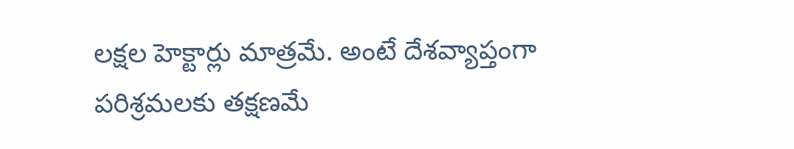లక్షల హెక్టార్లు మాత్రమే. అంటే దేశవ్యాప్తంగా పరిశ్రమలకు తక్షణమే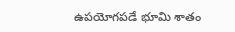ఉపయోగపడే భూమి శాతం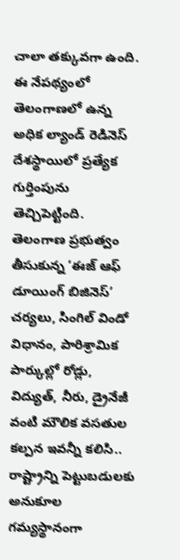చాలా తక్కువగా ఉంది. ఈ నేపథ్యంలో తెలంగాణలో ఉన్న అధిక ల్యాండ్ రెడినెస్ దేశస్థాయిలో ప్రత్యేక గుర్తింపును తెచ్చిపెట్టింది.
తెలంగాణ ప్రభుత్వం తీసుకున్న ‘ఈజ్ ఆఫ్ డూయింగ్ బిజినెస్’ చర్యలు, సింగిల్ విండో విధానం, పారిశ్రామిక పార్కుల్లో రోడ్లు, విద్యుత్, నీరు, డ్రైనేజీ వంటి మౌలిక వసతుల కల్పన ఇవన్నీ కలిసి.. రాష్ట్రాన్ని పెట్టుబడులకు అనుకూల గమ్యస్థానంగా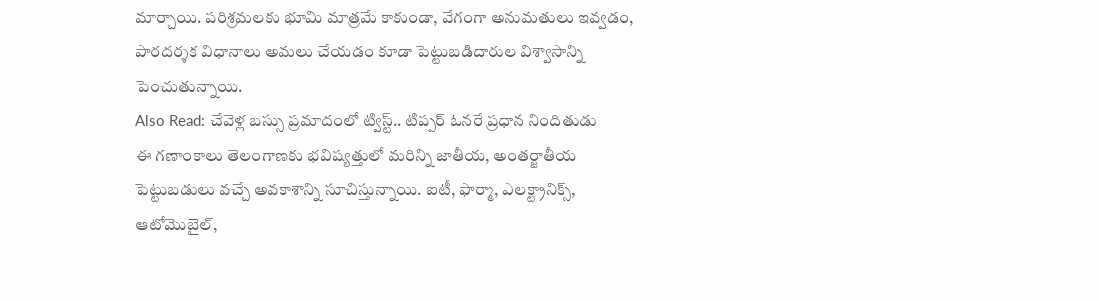మార్చాయి. పరిశ్రమలకు భూమి మాత్రమే కాకుండా, వేగంగా అనుమతులు ఇవ్వడం, పారదర్శక విధానాలు అమలు చేయడం కూడా పెట్టుబడిదారుల విశ్వాసాన్ని పెంచుతున్నాయి.
Also Read: చేవెళ్ల బస్సు ప్రమాదంలో ట్విస్ట్.. టిప్పర్ ఓనరే ప్రధాన నిందితుడు
ఈ గణాంకాలు తెలంగాణకు భవిష్యత్తులో మరిన్ని జాతీయ, అంతర్జాతీయ పెట్టుబడులు వచ్చే అవకాశాన్ని సూచిస్తున్నాయి. ఐటీ, ఫార్మా, ఎలక్ట్రానిక్స్, ఆటోమొబైల్,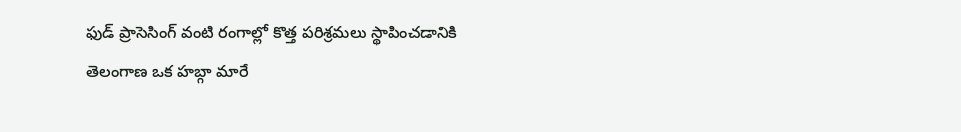ఫుడ్ ప్రాసెసింగ్ వంటి రంగాల్లో కొత్త పరిశ్రమలు స్థాపించడానికి తెలంగాణ ఒక హబ్గా మారే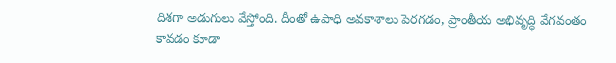దిశగా అడుగులు వేస్తోంది. దీంతో ఉపాధి అవకాశాలు పెరగడం, ప్రాంతీయ అభివృద్ధి వేగవంతం కావడం కూడా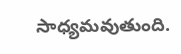సాధ్యమవుతుంది.